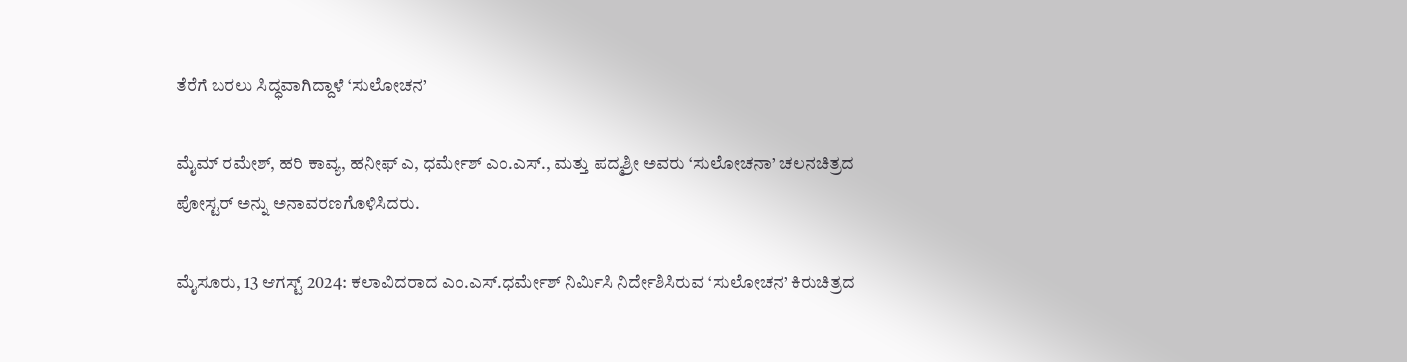ತೆರೆಗೆ ಬರಲು ಸಿದ್ಧವಾಗಿದ್ದಾಳೆ ‘ಸುಲೋಚನ’

ಮೈಮ್ ರಮೇಶ್, ಹರಿ ಕಾವ್ಯ, ಹನೀಫ್ ಎ, ಧರ್ಮೇಶ್ ಎಂ.ಎಸ್., ಮತ್ತು ಪದ್ಮಶ್ರೀ ಅವರು ‘ಸುಲೋಚನಾ’ ಚಲನಚಿತ್ರದ ಪೋಸ್ಟರ್ ಅನ್ನು ಅನಾವರಣಗೊಳಿಸಿದರು.

ಮೈಸೂರು, 13 ಆಗಸ್ಟ್ 2024: ಕಲಾವಿದರಾದ ಎಂ.ಎಸ್.ಧರ್ಮೇಶ್ ನಿರ್ಮಿಸಿ ನಿರ್ದೇಶಿಸಿರುವ ‘ಸುಲೋಚನ’ ಕಿರುಚಿತ್ರದ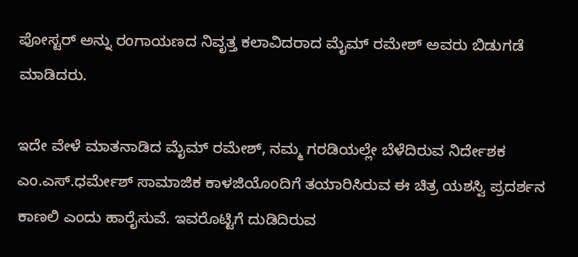ಪೋಸ್ಟರ್ ಅನ್ನು ರಂಗಾಯಣದ ನಿವೃತ್ತ ಕಲಾವಿದರಾದ ಮೈಮ್ ರಮೇಶ್ ಅವರು ಬಿಡುಗಡೆ ಮಾಡಿದರು.

ಇದೇ ವೇಳೆ ಮಾತನಾಡಿದ ಮೈಮ್ ರಮೇಶ್, ನಮ್ಮ ಗರಡಿಯಲ್ಲೇ ಬೆಳೆದಿರುವ ನಿರ್ದೇಶಕ ಎಂ.ಎಸ್.ಧರ್ಮೇಶ್ ಸಾಮಾಜಿಕ ಕಾಳಜಿಯೊಂದಿಗೆ ತಯಾರಿಸಿರುವ ಈ ಚಿತ್ರ ಯಶಸ್ವಿ ಪ್ರದರ್ಶನ ಕಾಣಲಿ ಎಂದು ಹಾರೈಸುವೆ. ಇವರೊಟ್ಟಿಗೆ ದುಡಿದಿರುವ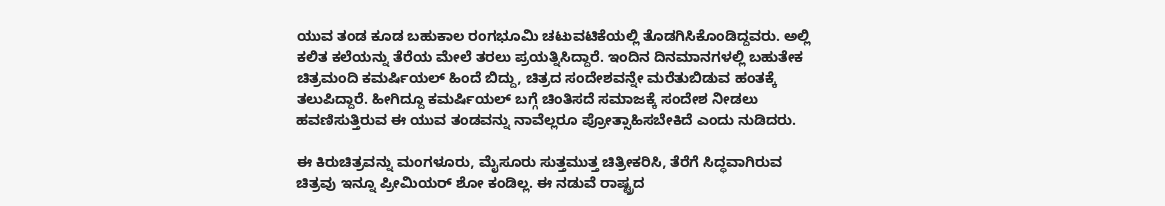ಯುವ ತಂಡ ಕೂಡ ಬಹುಕಾಲ ರಂಗಭೂಮಿ ಚಟುವಟಿಕೆಯಲ್ಲಿ ತೊಡಗಿಸಿಕೊಂಡಿದ್ದವರು. ಅಲ್ಲಿ ಕಲಿತ ಕಲೆಯನ್ನು ತೆರೆಯ ಮೇಲೆ ತರಲು ಪ್ರಯತ್ನಿಸಿದ್ದಾರೆ. ಇಂದಿನ ದಿನಮಾನಗಳಲ್ಲಿ ಬಹುತೇಕ ಚಿತ್ರಮಂದಿ ಕಮರ್ಷಿಯಲ್ ಹಿಂದೆ ಬಿದ್ದು, ಚಿತ್ರದ ಸಂದೇಶವನ್ನೇ ಮರೆತುಬಿಡುವ ಹಂತಕ್ಕೆ ತಲುಪಿದ್ದಾರೆ. ಹೀಗಿದ್ದೂ ಕಮರ್ಷಿಯಲ್ ಬಗ್ಗೆ ಚಿಂತಿಸದೆ ಸಮಾಜಕ್ಕೆ ಸಂದೇಶ ನೀಡಲು ಹವಣಿಸುತ್ತಿರುವ ಈ ಯುವ ತಂಡವನ್ನು ನಾವೆಲ್ಲರೂ ಪ್ರೋತ್ಸಾಹಿಸಬೇಕಿದೆ ಎಂದು ನುಡಿದರು.

ಈ ಕಿರುಚಿತ್ರವನ್ನು ಮಂಗಳೂರು, ಮೈಸೂರು ಸುತ್ತಮುತ್ತ ಚಿತ್ರೀಕರಿಸಿ, ತೆರೆಗೆ ಸಿದ್ಧವಾಗಿರುವ ಚಿತ್ರವು ಇನ್ನೂ ಪ್ರೀಮಿಯರ್ ಶೋ ಕಂಡಿಲ್ಲ. ಈ ನಡುವೆ ರಾಷ್ಟ್ರದ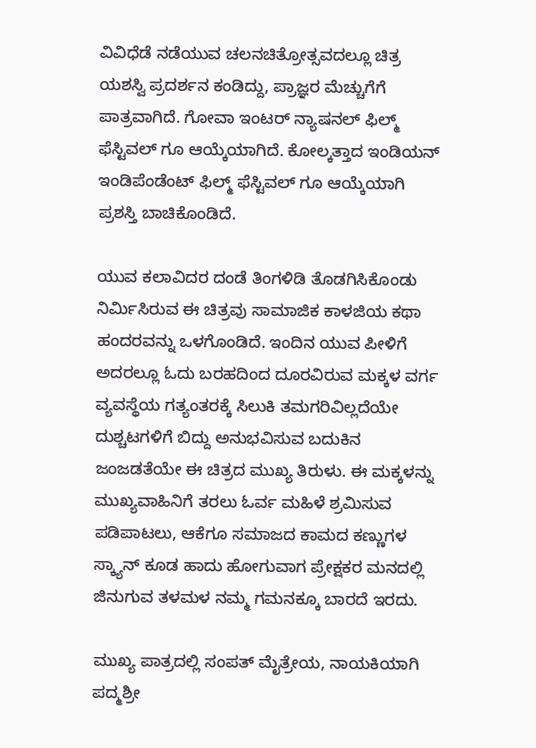ವಿವಿಧೆಡೆ ನಡೆಯುವ ಚಲನಚಿತ್ರೋತ್ಸವದಲ್ಲೂ ಚಿತ್ರ ಯಶಸ್ವಿ ಪ್ರದರ್ಶನ ಕಂಡಿದ್ದು, ಪ್ರಾಜ್ಞರ ಮೆಚ್ಚುಗೆಗೆ ಪಾತ್ರವಾಗಿದೆ. ಗೋವಾ ಇಂಟರ್ ನ್ಯಾಷನಲ್ ಫಿಲ್ಮ್ ಫೆಸ್ಟಿವಲ್ ಗೂ ಆಯ್ಕೆಯಾಗಿದೆ. ಕೋಲ್ಕತ್ತಾದ ಇಂಡಿಯನ್ ಇಂಡಿಪೆಂಡೆಂಟ್ ಫಿಲ್ಮ್ ಫೆಸ್ಟಿವಲ್ ಗೂ ಆಯ್ಕೆಯಾಗಿ ಪ್ರಶಸ್ತಿ ಬಾಚಿಕೊಂಡಿದೆ.

ಯುವ ಕಲಾವಿದರ ದಂಡೆ ತಿಂಗಳಿಡಿ ತೊಡಗಿಸಿಕೊಂಡು ನಿರ್ಮಿಸಿರುವ ಈ ಚಿತ್ರವು ಸಾಮಾಜಿಕ ಕಾಳಜಿಯ ಕಥಾ ಹಂದರವನ್ನು ಒಳಗೊಂಡಿದೆ. ಇಂದಿನ ಯುವ ಪೀಳಿಗೆ ಅದರಲ್ಲೂ ಓದು ಬರಹದಿಂದ ದೂರವಿರುವ ಮಕ್ಕಳ ವರ್ಗ ವ್ಯವಸ್ಥೆಯ ಗತ್ಯಂತರಕ್ಕೆ ಸಿಲುಕಿ ತಮಗರಿವಿಲ್ಲದೆಯೇ ದುಶ್ಚಟಗಳಿಗೆ ಬಿದ್ದು ಅನುಭವಿಸುವ ಬದುಕಿನ ಜಂಜಡತೆಯೇ ಈ ಚಿತ್ರದ ಮುಖ್ಯ ತಿರುಳು. ಈ ಮಕ್ಕಳನ್ನು ಮುಖ್ಯವಾಹಿನಿಗೆ ತರಲು ಓರ್ವ ಮಹಿಳೆ ಶ್ರಮಿಸುವ ಪಡಿಪಾಟಲು, ಆಕೆಗೂ ಸಮಾಜದ ಕಾಮದ ಕಣ್ಣುಗಳ ಸ್ಕ್ಯಾನ್ ಕೂಡ ಹಾದು ಹೋಗುವಾಗ ಪ್ರೇಕ್ಷಕರ ಮನದಲ್ಲಿ ಜಿನುಗುವ ತಳಮಳ ನಮ್ಮ ಗಮನಕ್ಕೂ ಬಾರದೆ ಇರದು.

ಮುಖ್ಯ ಪಾತ್ರದಲ್ಲಿ ಸಂಪತ್ ಮೈತ್ರೇಯ, ನಾಯಕಿಯಾಗಿ ಪದ್ಮಶ್ರೀ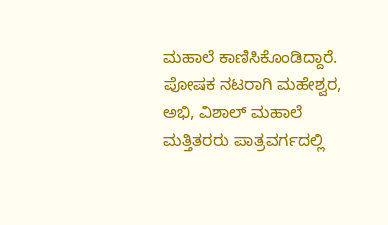ಮಹಾಲೆ ಕಾಣಿಸಿಕೊಂಡಿದ್ದಾರೆ. ಪೋಷಕ ನಟರಾಗಿ ಮಹೇಶ್ವರ, ಅಭಿ, ವಿಶಾಲ್ ಮಹಾಲೆ ಮತ್ತಿತರರು ಪಾತ್ರವರ್ಗದಲ್ಲಿ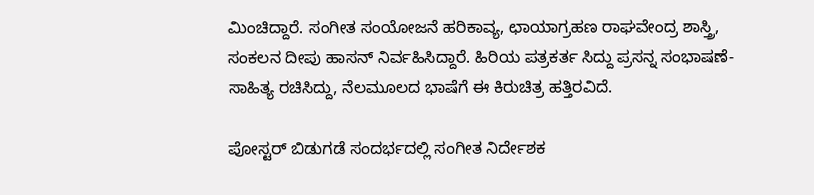ಮಿಂಚಿದ್ದಾರೆ. ಸಂಗೀತ ಸಂಯೋಜನೆ ಹರಿಕಾವ್ಯ, ಛಾಯಾಗ್ರಹಣ ರಾಘವೇಂದ್ರ ಶಾಸ್ತ್ರಿ, ಸಂಕಲನ ದೀಪು ಹಾಸನ್ ನಿರ್ವಹಿಸಿದ್ದಾರೆ. ಹಿರಿಯ ಪತ್ರಕರ್ತ ಸಿದ್ದು ಪ್ರಸನ್ನ ಸಂಭಾಷಣೆ- ಸಾಹಿತ್ಯ ರಚಿಸಿದ್ದು, ನೆಲಮೂಲದ ಭಾಷೆಗೆ ಈ ಕಿರುಚಿತ್ರ ಹತ್ತಿರವಿದೆ.

ಪೋಸ್ಟರ್ ಬಿಡುಗಡೆ ಸಂದರ್ಭದಲ್ಲಿ ಸಂಗೀತ ನಿರ್ದೇಶಕ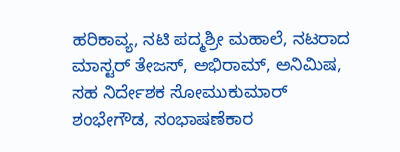ಹರಿಕಾವ್ಯ, ನಟಿ ಪದ್ಮಶ್ರೀ ಮಹಾಲೆ, ನಟರಾದ ಮಾಸ್ಟರ್ ತೇಜಸ್, ಅಭಿರಾಮ್, ಅನಿಮಿಷ, ಸಹ ನಿರ್ದೇಶಕ ಸೋಮುಕುಮಾರ್ ಶಂಭೇಗೌಡ, ಸಂಭಾಷಣೆಕಾರ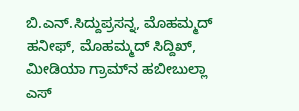ಬಿ.ಎನ್‌.ಸಿದ್ದುಪ್ರಸನ್ನ, ಮೊಹಮ್ಮದ್ ಹನೀಫ್, ಮೊಹಮ್ಮದ್ ಸಿದ್ದಿಖ್, ಮೀಡಿಯಾ ಗ್ರಾಮ್‌ನ ಹಬೀಬುಲ್ಲಾ ಎಸ್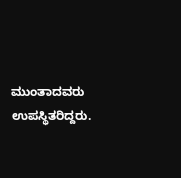ಮುಂತಾದವರು ಉಪಸ್ಥಿತರಿದ್ದರು.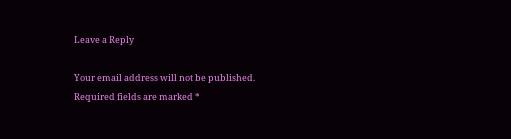Leave a Reply

Your email address will not be published. Required fields are marked *